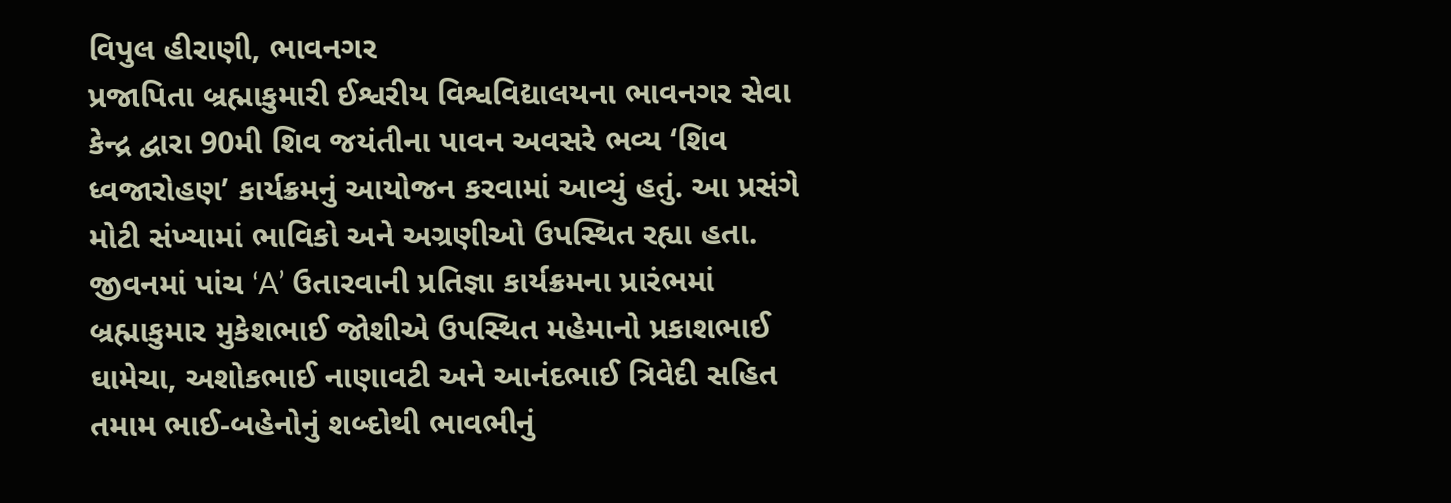વિપુલ હીરાણી, ભાવનગર
પ્રજાપિતા બ્રહ્માકુમારી ઈશ્વરીય વિશ્વવિદ્યાલયના ભાવનગર સેવા કેન્દ્ર દ્વારા 90મી શિવ જયંતીના પાવન અવસરે ભવ્ય ‘શિવ ધ્વજારોહણ’ કાર્યક્રમનું આયોજન કરવામાં આવ્યું હતું. આ પ્રસંગે મોટી સંખ્યામાં ભાવિકો અને અગ્રણીઓ ઉપસ્થિત રહ્યા હતા. જીવનમાં પાંચ ‘A’ ઉતારવાની પ્રતિજ્ઞા કાર્યક્રમના પ્રારંભમાં બ્રહ્માકુમાર મુકેશભાઈ જોશીએ ઉપસ્થિત મહેમાનો પ્રકાશભાઈ ઘામેચા, અશોકભાઈ નાણાવટી અને આનંદભાઈ ત્રિવેદી સહિત તમામ ભાઈ-બહેનોનું શબ્દોથી ભાવભીનું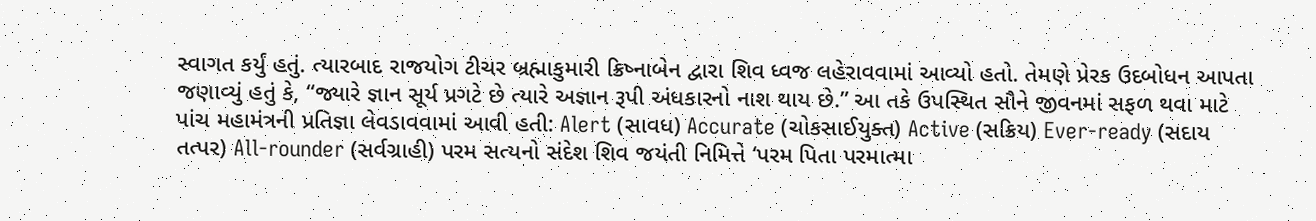સ્વાગત કર્યું હતું. ત્યારબાદ રાજયોગ ટીચર બ્રહ્માકુમારી ક્રિષ્નાબેન દ્વારા શિવ ધ્વજ લહેરાવવામાં આવ્યો હતો. તેમણે પ્રેરક ઉદબોધન આપતા જણાવ્યું હતું કે, “જ્યારે જ્ઞાન સૂર્ય પ્રગટે છે ત્યારે અજ્ઞાન રૂપી અંધકારનો નાશ થાય છે.” આ તકે ઉપસ્થિત સૌને જીવનમાં સફળ થવા માટે પાંચ મહામંત્રની પ્રતિજ્ઞા લેવડાવવામાં આવી હતી: Alert (સાવધ) Accurate (ચોકસાઈયુક્ત) Active (સક્રિય) Ever-ready (સદાય તત્પર) All-rounder (સર્વગ્રાહી) પરમ સત્યનો સંદેશ શિવ જયંતી નિમિત્તે ‘પરમ પિતા પરમાત્મા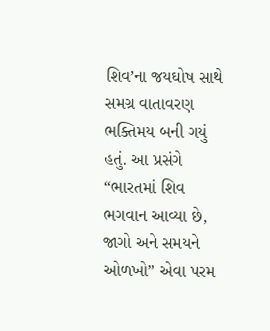શિવ’ના જયઘોષ સાથે સમગ્ર વાતાવરણ ભક્તિમય બની ગયું હતું. આ પ્રસંગે “ભારતમાં શિવ ભગવાન આવ્યા છે, જાગો અને સમયને ઓળખો” એવા પરમ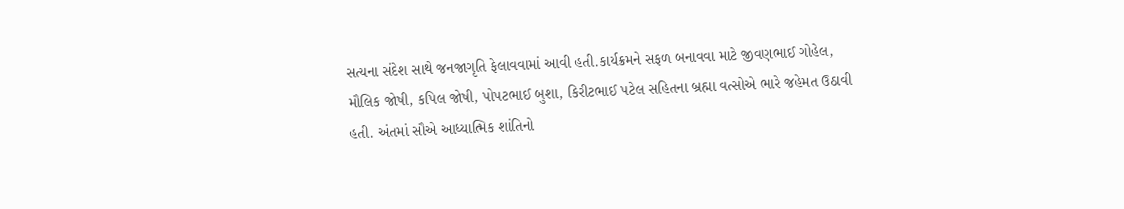સત્યના સંદેશ સાથે જનજાગૃતિ ફેલાવવામાં આવી હતી.કાર્યક્રમને સફળ બનાવવા માટે જીવણભાઈ ગોહેલ, મૌલિક જોષી, કપિલ જોષી, પોપટભાઈ બુશા, કિરીટભાઈ પટેલ સહિતના બ્રહ્મા વત્સોએ ભારે જહેમત ઉઠાવી હતી. અંતમાં સૌએ આધ્યાત્મિક શાંતિનો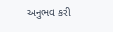અનુભવ કરી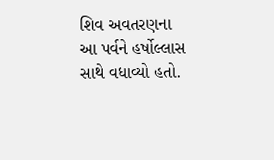શિવ અવતરણના આ પર્વને હર્ષોલ્લાસ સાથે વધાવ્યો હતો.